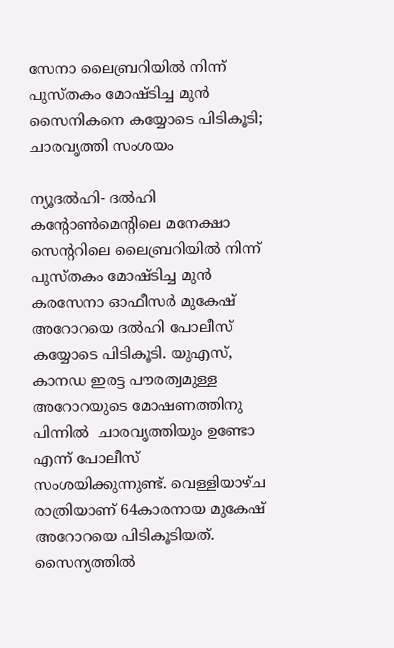സേനാ ലൈബ്രറിയില്‍ നിന്ന് പുസ്തകം മോഷ്ടിച്ച മുന്‍ സൈനികനെ കയ്യോടെ പിടികൂടി; ചാരവൃത്തി സംശയം

ന്യൂദല്‍ഹി- ദല്‍ഹി കന്റോണ്‍മെന്റിലെ മനേക്ഷാ സെന്ററിലെ ലൈബ്രറിയില്‍ നിന്ന് പുസ്തകം മോഷ്ടിച്ച മുന്‍ കരസേനാ ഓഫീസര്‍ മുകേഷ് അറോറയെ ദല്‍ഹി പോലീസ് കയ്യോടെ പിടികൂടി. യുഎസ്, കാനഡ ഇരട്ട പൗരത്വമുള്ള അറോറയുടെ മോഷണത്തിനു പിന്നില്‍  ചാരവൃത്തിയും ഉണ്ടോ എന്ന് പോലീസ് സംശയിക്കുന്നുണ്ട്. വെള്ളിയാഴ്ച രാത്രിയാണ് 64കാരനായ മുകേഷ് അറോറയെ പിടികൂടിയത്. സൈന്യത്തില്‍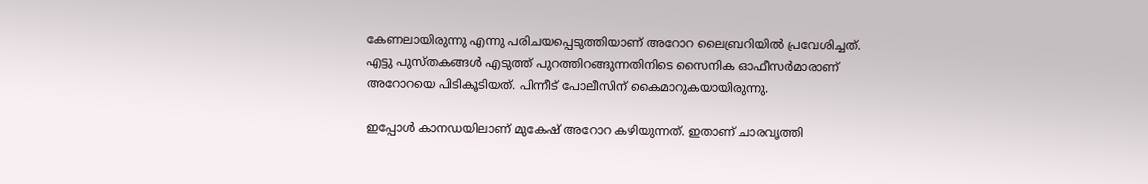കേണലായിരുന്നു എന്നു പരിചയപ്പെടുത്തിയാണ് അറോറ ലൈബ്രറിയില്‍ പ്രവേശിച്ചത്. എട്ടു പുസ്തകങ്ങള്‍ എടുത്ത് പുറത്തിറങ്ങുന്നതിനിടെ സൈനിക ഓഫീസര്‍മാരാണ് അറോറയെ പിടികൂടിയത്. പിന്നീട് പോലീസിന് കൈമാറുകയായിരുന്നു.

ഇപ്പോള്‍ കാനഡയിലാണ് മുകേഷ് അറോറ കഴിയുന്നത്. ഇതാണ് ചാരവൃത്തി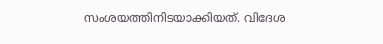സംശയത്തിനിടയാക്കിയത്. വിദേശ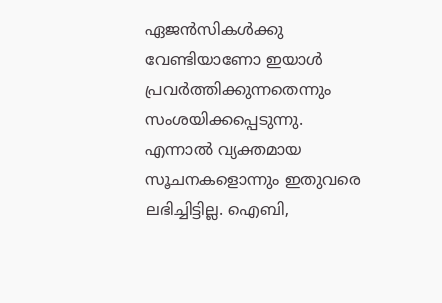ഏജന്‍സികള്‍ക്കു വേണ്ടിയാണോ ഇയാള്‍ പ്രവര്‍ത്തിക്കുന്നതെന്നും സംശയിക്കപ്പെടുന്നു. എന്നാല്‍ വ്യക്തമായ സൂചനകളൊന്നും ഇതുവരെ ലഭിച്ചിട്ടില്ല. ഐബി,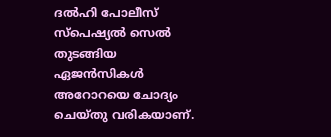ദല്‍ഹി പോലീസ് സ്‌പെഷ്യല്‍ സെല്‍ തുടങ്ങിയ ഏജന്‍സികള്‍ അറോറയെ ചോദ്യം ചെയ്തു വരികയാണ്.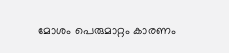മോശം പെരുമാറ്റം കാരണം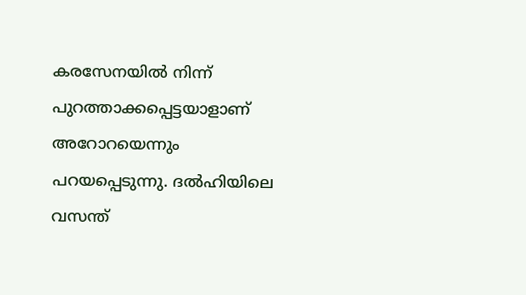കരസേനയില്‍ നിന്ന് പുറത്താക്കപ്പെട്ടയാളാണ് അറോറയെന്നും പറയപ്പെടുന്നു. ദല്‍ഹിയിലെ വസന്ത്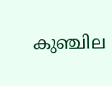കുഞ്ചില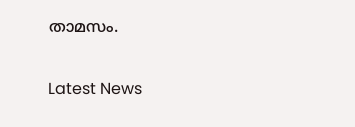താമസം.


Latest News